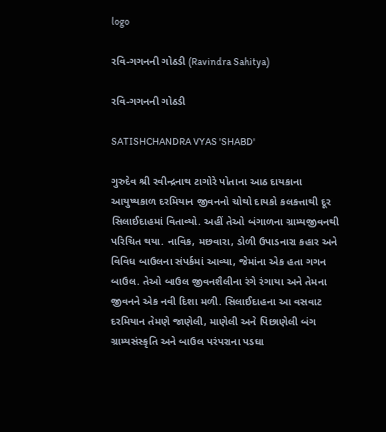logo

રવિ-ગગનની ગોઠડી (Ravindra Sahitya)

રવિ-ગગનની ગોઠડી

SATISHCHANDRA VYAS 'SHABD'

ગુરુદેવ શ્રી રવીન્દ્રનાથ ટાગોરે પોતાના આઠ દાયકાના આયુષ્યકાળ દરમિયાન જીવનનો ચોથો દાયકો કલકત્તાથી દૂર સિલાઈદાહમાં વિતાવ્યો. અહીં તેઓ બંગાળના ગ્રામ્યજીવનથી પરિચિત થયા. નાવિક, મછવારા, ડોળી ઉપાડનારા કહાર અને વિવિધ બાઉલના સંપર્કમાં આવ્યા, જેમાંના એક હતા ગગન બાઉલ. તેઓ બાઉલ જીવનશૈલીના રંગે રંગાયા અને તેમના જીવનને એક નવી દિશા મળી. સિલાઈદાહના આ વસવાટ દરમિયાન તેમણે જાણેલી, માણેલી અને પિછાણેલી બંગ ગ્રામ્યસંસ્કૃતિ અને બાઉલ પરંપરાના પડઘા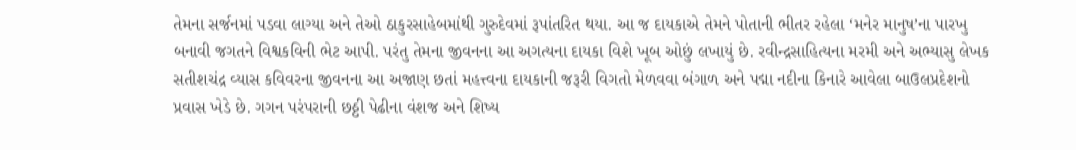તેમના સર્જનમાં પડવા લાગ્યા અને તેઓ ઠાકુરસાહેબમાંથી ગુરુદેવમાં રૂપાંતરિત થયા. આ જ દાયકાએ તેમને પોતાની ભીતર રહેલા ‘મનેર માનુષ’ના પારખુ બનાવી જગતને વિશ્વકવિની ભેટ આપી. પરંતુ તેમના જીવનના આ અગત્યના દાયકા વિશે ખૂબ ઓછું લખાયું છે. રવીન્દ્રસાહિત્યના મરમી અને અભ્યાસુ લેખક સતીશચંદ્ર વ્યાસ કવિવરના જીવનના આ અજાણ છતાં મહત્ત્વના દાયકાની જરૂરી વિગતો મેળવવા બંગાળ અને પદ્મા નદીના કિનારે આવેલા બાઉલપ્રદેશનો પ્રવાસ ખેડે છે. ગગન પરંપરાની છઠ્ઠી પેઢીના વંશજ અને શિષ્ય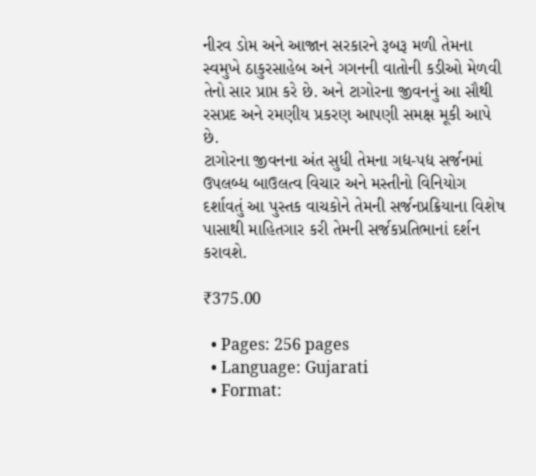નીરવ ડોમ અને આજાન સરકારને રૂબરૂ મળી તેમના સ્વમુખે ઠાકુરસાહેબ અને ગગનની વાતોની કડીઓ મેળવી તેનો સાર પ્રાપ્ત કરે છે. અને ટાગોરના જીવનનું આ સૌથી રસપ્રદ અને રમણીય પ્રકરણ આપણી સમક્ષ મૂકી આપે છે.
ટાગોરના જીવનના અંત સુધી તેમના ગદ્ય-પદ્ય સર્જનમાં ઉપલબ્ધ બાઉલત્વ વિચાર અને મસ્તીનો વિનિયોગ દર્શાવતું આ પુસ્તક વાચકોને તેમની સર્જનપ્રક્રિયાના વિશેષ પાસાથી માહિતગાર કરી તેમની સર્જકપ્રતિભાનાં દર્શન કરાવશે.

₹375.00

  • Pages: 256 pages
  • Language: Gujarati
  • Format: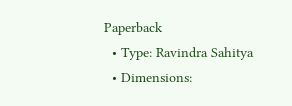Paperback
  • Type: Ravindra Sahitya
  • Dimensions: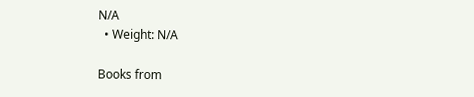N/A
  • Weight: N/A

Books from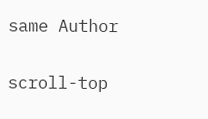same Author

scroll-top